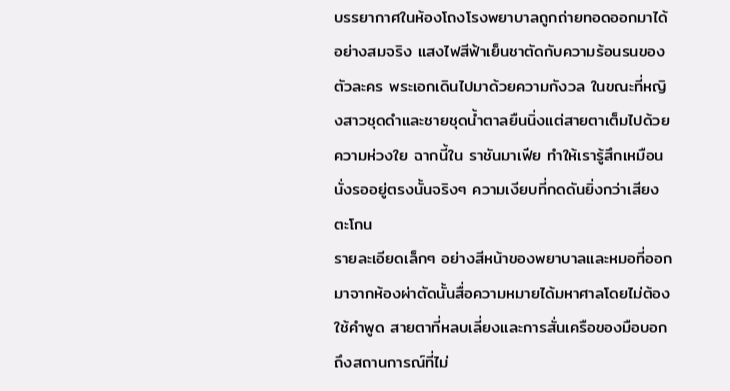บรรยากาศในห้องโถงโรงพยาบาลถูกถ่ายทอดออกมาได้อย่างสมจริง แสงไฟสีฟ้าเย็นชาตัดกับความร้อนรนของตัวละคร พระเอกเดินไปมาด้วยความกังวล ในขณะที่หญิงสาวชุดดำและชายชุดน้ำตาลยืนนิ่งแต่สายตาเต็มไปด้วยความห่วงใย ฉากนี้ใน ราชันมาเฟีย ทำให้เรารู้สึกเหมือนนั่งรออยู่ตรงนั้นจริงๆ ความเงียบที่กดดันยิ่งกว่าเสียงตะโกน
รายละเอียดเล็กๆ อย่างสีหน้าของพยาบาลและหมอที่ออกมาจากห้องผ่าตัดนั้นสื่อความหมายได้มหาศาลโดยไม่ต้องใช้คำพูด สายตาที่หลบเลี่ยงและการสั่นเครือของมือบอกถึงสถานการณ์ที่ไม่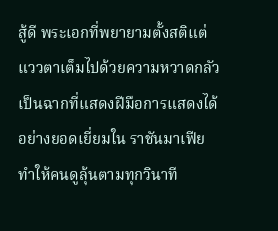สู้ดี พระเอกที่พยายามตั้งสติแต่แววตาเต็มไปด้วยความหวาดกลัว เป็นฉากที่แสดงฝีมือการแสดงได้อย่างยอดเยี่ยมใน ราชันมาเฟีย ทำให้คนดูลุ้นตามทุกวินาที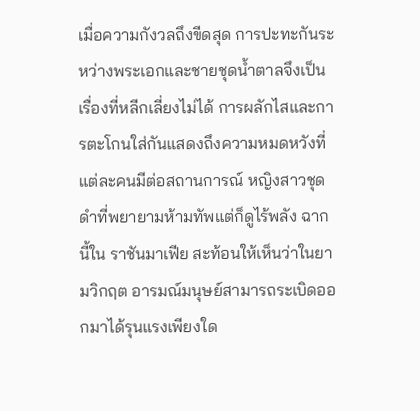เมื่อความกังวลถึงขีดสุด การปะทะกันระหว่างพระเอกและชายชุดน้ำตาลจึงเป็นเรื่องที่หลีกเลี่ยงไม่ได้ การผลักไสและการตะโกนใส่กันแสดงถึงความหมดหวังที่แต่ละคนมีต่อสถานการณ์ หญิงสาวชุดดำที่พยายามห้ามทัพแต่ก็ดูไร้พลัง ฉากนี้ใน ราชันมาเฟีย สะท้อนให้เห็นว่าในยามวิกฤต อารมณ์มนุษย์สามารถระเบิดออกมาได้รุนแรงเพียงใด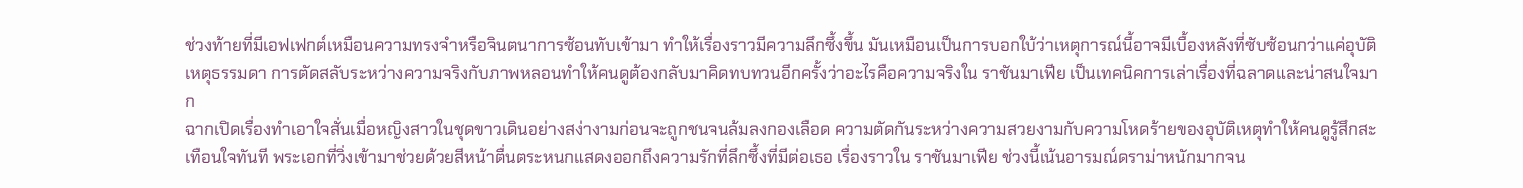ช่วงท้ายที่มีเอฟเฟกต์เหมือนความทรงจำหรือจินตนาการซ้อนทับเข้ามา ทำให้เรื่องราวมีความลึกซึ้งขึ้น มันเหมือนเป็นการบอกใบ้ว่าเหตุการณ์นี้อาจมีเบื้องหลังที่ซับซ้อนกว่าแค่อุบัติเหตุธรรมดา การตัดสลับระหว่างความจริงกับภาพหลอนทำให้คนดูต้องกลับมาคิดทบทวนอีกครั้งว่าอะไรคือความจริงใน ราชันมาเฟีย เป็นเทคนิคการเล่าเรื่องที่ฉลาดและน่าสนใจมาก
ฉากเปิดเรื่องทำเอาใจสั่นเมื่อหญิงสาวในชุดขาวเดินอย่างสง่างามก่อนจะถูกชนจนล้มลงกองเลือด ความตัดกันระหว่างความสวยงามกับความโหดร้ายของอุบัติเหตุทำให้คนดูรู้สึกสะเทือนใจทันที พระเอกที่วิ่งเข้ามาช่วยด้วยสีหน้าตื่นตระหนกแสดงออกถึงความรักที่ลึกซึ้งที่มีต่อเธอ เรื่องราวใน ราชันมาเฟีย ช่วงนี้เน้นอารมณ์ดราม่าหนักมากจน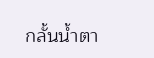กลั้นน้ำตา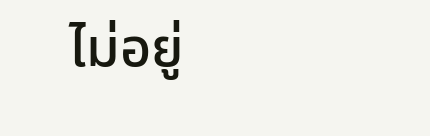ไม่อยู่